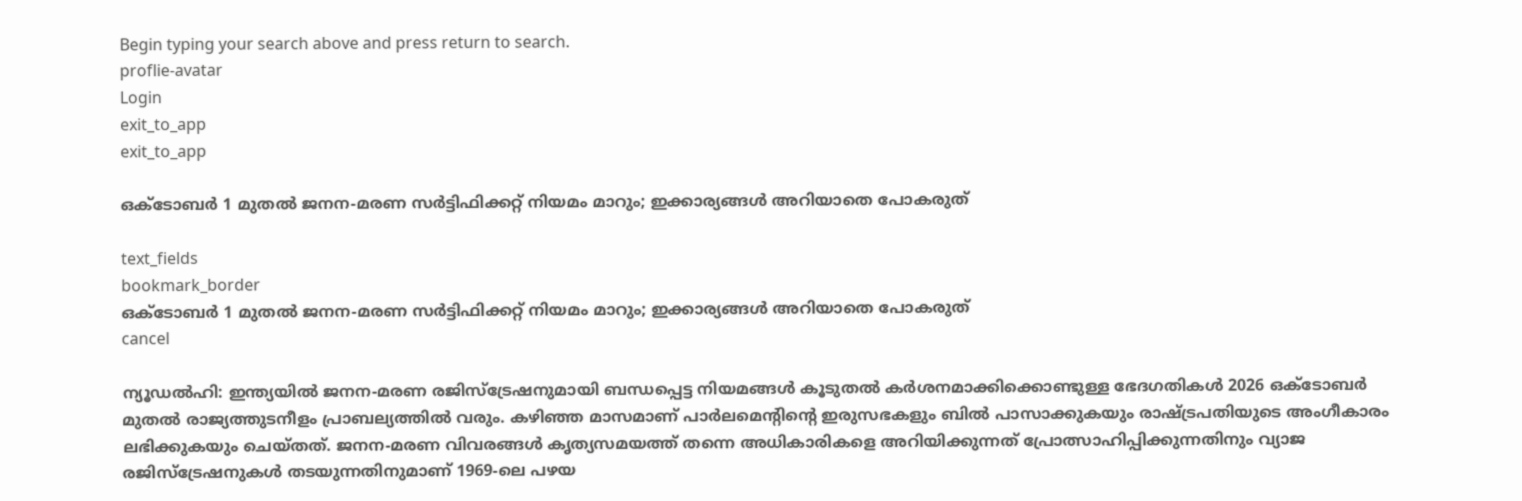Begin typing your search above and press return to search.
proflie-avatar
Login
exit_to_app
exit_to_app

ഒക്ടോബർ 1 മുതൽ ജനന-മരണ സർട്ടിഫിക്കറ്റ് നിയമം മാറും; ഇക്കാര്യങ്ങൾ അറിയാതെ പോകരുത്

text_fields
bookmark_border
ഒക്ടോബർ 1 മുതൽ ജനന-മരണ സർട്ടിഫിക്കറ്റ് നിയമം മാറും; ഇക്കാര്യങ്ങൾ അറിയാതെ പോകരുത്
cancel

ന്യൂഡൽഹി: ഇന്ത്യയിൽ ജനന-മരണ രജിസ്ട്രേഷനുമായി ബന്ധപ്പെട്ട നിയമങ്ങൾ കൂടുതൽ കർശനമാക്കിക്കൊണ്ടുള്ള ഭേദഗതികൾ 2026 ഒക്ടോബർ മുതൽ രാജ്യത്തുടനീളം പ്രാബല്യത്തിൽ വരും. കഴിഞ്ഞ മാസമാണ് പാർലമെന്റിന്റെ ഇരുസഭകളും ബിൽ പാസാക്കുകയും രാഷ്ട്രപതിയുടെ അംഗീകാരം ലഭിക്കുകയും ചെയ്തത്. ജനന-മരണ വിവരങ്ങൾ കൃത്യസമയത്ത് തന്നെ അധികാരികളെ അറിയിക്കുന്നത് പ്രോത്സാഹിപ്പിക്കുന്നതിനും വ്യാജ രജിസ്ട്രേഷനുകൾ തടയുന്നതിനുമാണ് 1969-ലെ പഴയ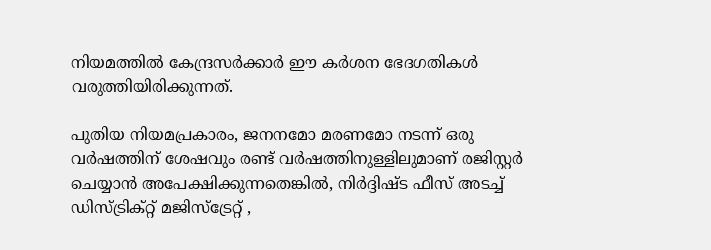നിയമത്തിൽ കേന്ദ്രസർക്കാർ ഈ കർശന ഭേദഗതികൾ വരുത്തിയിരിക്കുന്നത്.

പുതിയ നിയമപ്രകാരം, ജനനമോ മരണമോ നടന്ന് ഒരു വർഷത്തിന് ശേഷവും രണ്ട് വർഷത്തിനുള്ളിലുമാണ് രജിസ്റ്റർ ചെയ്യാൻ അപേക്ഷിക്കുന്നതെങ്കിൽ, നിർദ്ദിഷ്ട ഫീസ് അടച്ച് ഡിസ്ട്രിക്റ്റ് മജിസ്‌ട്രേറ്റ് ,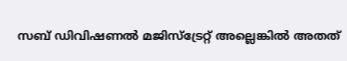സബ് ഡിവിഷണൽ മജിസ്‌ട്രേറ്റ് അല്ലെങ്കിൽ അതത്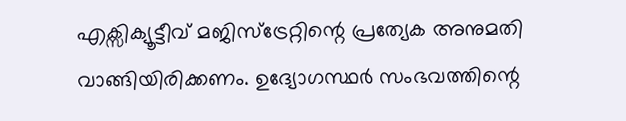എക്സിക്യൂട്ടീവ് മജിസ്‌ട്രേറ്റിന്റെ പ്രത്യേക അനുമതി വാങ്ങിയിരിക്കണം. ഉദ്യോഗസ്ഥർ സംഭവത്തിന്റെ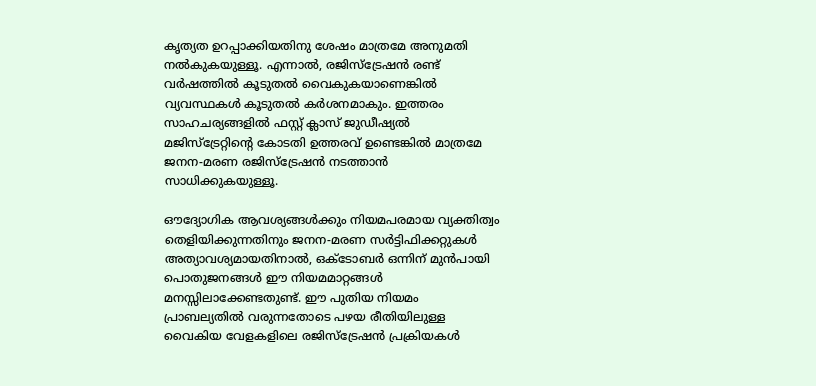കൃത്യത ഉറപ്പാക്കിയതിനു ശേഷം മാത്രമേ അനുമതി നൽകുകയുള്ളൂ. എന്നാൽ, രജിസ്ട്രേഷൻ രണ്ട് വർഷത്തിൽ കൂടുതൽ വൈകുകയാണെങ്കിൽ വ്യവസ്ഥകൾ കൂടുതൽ കർശനമാകും. ഇത്തരം സാഹചര്യങ്ങളിൽ ഫസ്റ്റ് ക്ലാസ് ജുഡീഷ്യൽ മജിസ്‌ട്രേറ്റിന്റെ കോടതി ഉത്തരവ് ഉണ്ടെങ്കിൽ മാത്രമേ ജനന-മരണ രജിസ്ട്രേഷൻ നടത്താൻ സാധിക്കുകയുള്ളൂ.

ഔദ്യോഗിക ആവശ്യങ്ങൾക്കും നിയമപരമായ വ്യക്തിത്വം തെളിയിക്കുന്നതിനും ജനന-മരണ സർട്ടിഫിക്കറ്റുകൾ അത്യാവശ്യമായതിനാൽ, ഒക്ടോബർ ഒന്നിന് മുൻപായി പൊതുജനങ്ങൾ ഈ നിയമമാറ്റങ്ങൾ മനസ്സിലാക്കേണ്ടതുണ്ട്. ഈ പുതിയ നിയമം പ്രാബല്യതിൽ വരുന്നതോടെ പഴയ രീതിയിലുള്ള വൈകിയ വേളകളിലെ രജിസ്ട്രേഷൻ പ്രക്രിയകൾ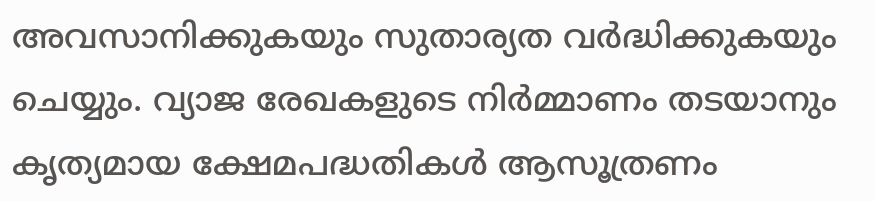അവസാനിക്കുകയും സുതാര്യത വർദ്ധിക്കുകയും ചെയ്യും. വ്യാജ രേഖകളുടെ നിർമ്മാണം തടയാനും കൃത്യമായ ക്ഷേമപദ്ധതികൾ ആസൂത്രണം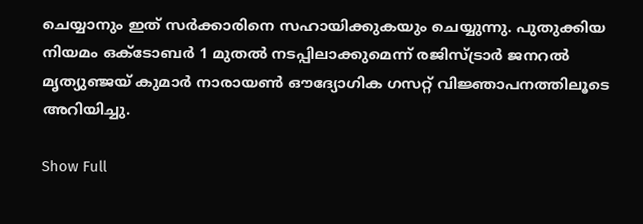ചെയ്യാനും ഇത് സർക്കാരിനെ സഹായിക്കുകയും ചെയ്യുന്നു. പുതുക്കിയ നിയമം ഒക്ടോബർ 1 മുതൽ നടപ്പിലാക്കുമെന്ന് രജിസ്ട്രാർ ജനറൽ മൃത്യുഞ്ജയ് കുമാർ നാരായൺ ഔദ്യോഗിക ഗസറ്റ് വിജ്ഞാപനത്തിലൂടെ അറിയിച്ചു.

Show Full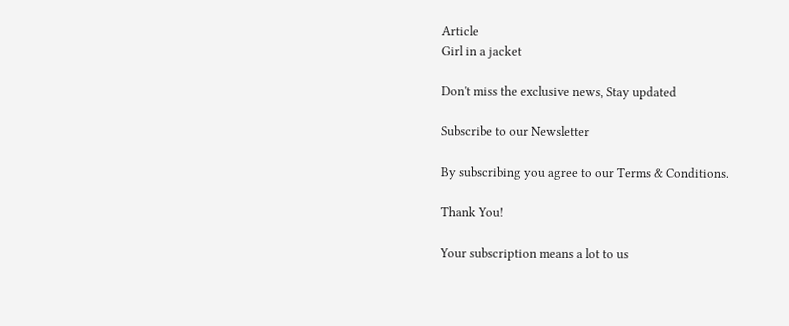Article
Girl in a jacket

Don't miss the exclusive news, Stay updated

Subscribe to our Newsletter

By subscribing you agree to our Terms & Conditions.

Thank You!

Your subscription means a lot to us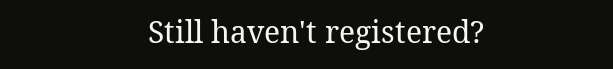Still haven't registered?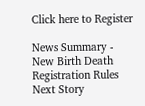Click here to Register

News Summary - New Birth Death Registration Rules
Next Story